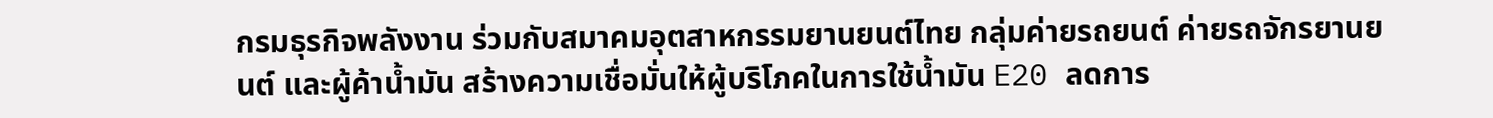กรมธุรกิจพลังงาน ร่วมกับสมาคมอุตสาหกรรมยานยนต์ไทย กลุ่มค่ายรถยนต์ ค่ายรถจักรยานยนต์ และผู้ค้าน้ำมัน สร้างความเชื่อมั่นให้ผู้บริโภคในการใช้น้ำมัน E20 ลดการ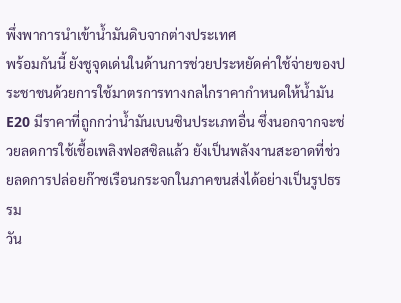พึ่งพาการนำเข้าน้ำมันดิบจากต่างประเทศ
พร้อมกันนี้ ยังชูจุดเด่นในด้านการช่วยประหยัดค่าใช้จ่ายของประชาชนด้วยการใช้มาตรการทางกลไกราคากำหนดให้น้ำมัน E20 มีราคาที่ถูกกว่าน้ำมันเบนซินประเภทอื่น ซึ่งนอกจากจะช่วยลดการใช้เชื้อเพลิงฟอสซิลแล้ว ยังเป็นพลังงานสะอาดที่ช่วยลดการปล่อยก๊าซเรือนกระจกในภาคขนส่งได้อย่างเป็นรูปธรรม
วัน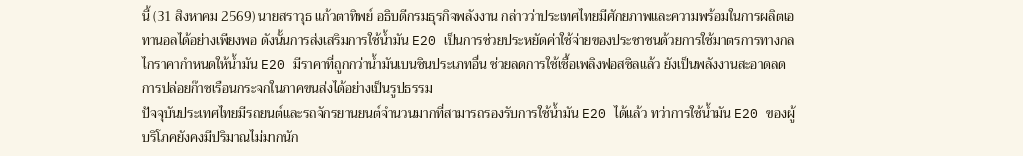นี้ (31 สิงหาคม 2569) นายสราวุธ แก้วตาทิพย์ อธิบดีกรมธุรกิจพลังงาน กล่าวว่าประเทศไทยมีศักยภาพและความพร้อมในการผลิตเอทานอลได้อย่างเพียงพอ ดังนั้นการส่งเสริมการใช้น้ำมัน E20 เป็นการช่วยประหยัดค่าใช้จ่ายของประชาชนด้วยการใช้มาตรการทางกลไกราคากำหนดให้น้ำมัน E20 มีราคาที่ถูกกว่าน้ำมันเบนซินประเภทอื่น ช่วยลดการใช้เชื้อเพลิงฟอสซิลแล้ว ยังเป็นพลังงานสะอาดลดการปล่อยก๊าซเรือนกระจกในภาคขนส่งได้อย่างเป็นรูปธรรม
ปัจจุบันประเทศไทยมีรถยนต์และรถจักรยานยนต์จำนวนมากที่สามารถรองรับการใช้น้ำมัน E20 ได้แล้ว ทว่าการใช้น้ำมัน E20 ของผู้บริโภคยังคงมีปริมาณไม่มากนัก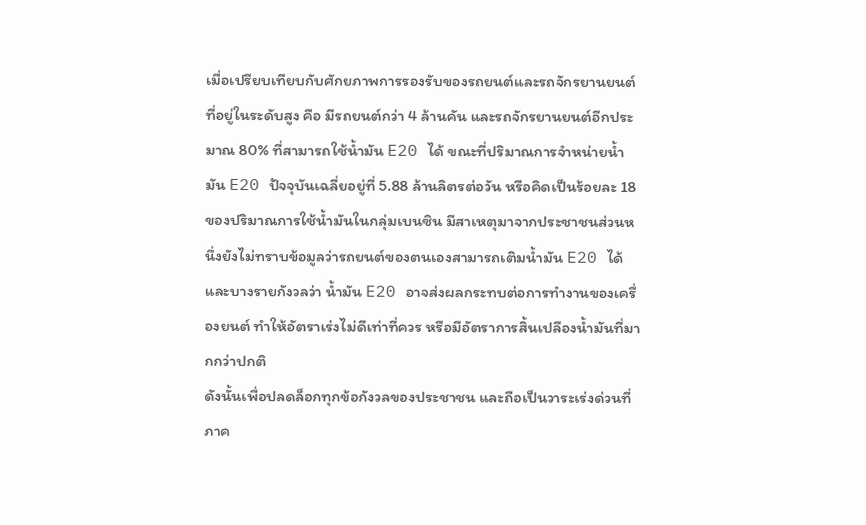เมื่อเปรียบเทียบกับศักยภาพการรองรับของรถยนต์และรถจักรยานยนต์ที่อยู่ในระดับสูง คือ มีรถยนต์กว่า 4 ล้านคัน และรถจักรยานยนต์อีกประมาณ 80% ที่สามารถใช้น้ำมัน E20 ได้ ขณะที่ปริมาณการจำหน่ายน้ำมัน E20 ปัจจุบันเฉลี่ยอยู่ที่ 5.88 ล้านลิตรต่อวัน หรือคิดเป็นร้อยละ 18 ของปริมาณการใช้น้ำมันในกลุ่มเบนซิน มีสาเหตุมาจากประชาชนส่วนหนึ่งยังไม่ทราบข้อมูลว่ารถยนต์ของตนเองสามารถเติมน้ำมัน E20 ได้ และบางรายกังวลว่า น้ำมัน E20 อาจส่งผลกระทบต่อการทำงานของเครื่องยนต์ ทำให้อัตราเร่งไม่ดีเท่าที่ควร หรือมีอัตราการสิ้นเปลืองน้ำมันที่มากกว่าปกติ
ดังนั้นเพื่อปลดล็อกทุกข้อกังวลของประชาชน และถือเป็นวาระเร่งด่วนที่ภาค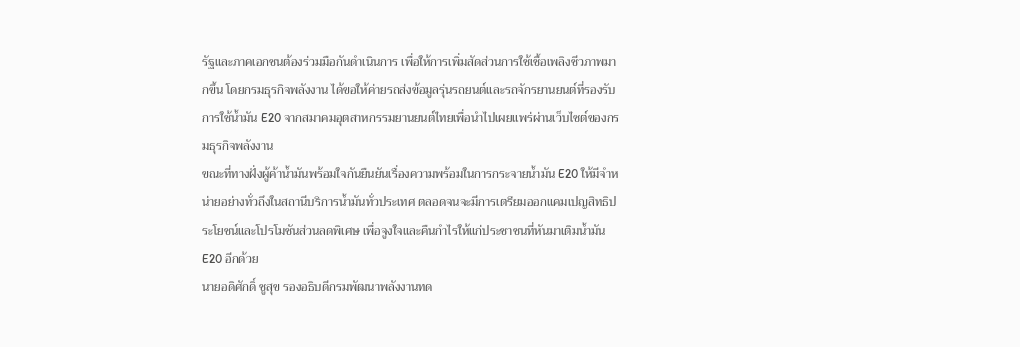รัฐและภาคเอกชนต้องร่วมมือกันดำเนินการ เพื่อให้การเพิ่มสัดส่วนการใช้เชื้อเพลิงชีวภาพมากขึ้น โดยกรมธุรกิจพลังงาน ได้ขอให้ค่ายรถส่งข้อมูลรุ่นรถยนต์และรถจักรยานยนต์ที่รองรับการใช้น้ำมัน E20 จากสมาคมอุตสาหกรรมยานยนต์ไทยเพื่อนำไปเผยแพร่ผ่านเว็บไซต์ของกรมธุรกิจพลังงาน
ขณะที่ทางฝั่งผู้ค้าน้ำมันพร้อมใจกันยืนยันเรื่องความพร้อมในการกระจายน้ำมัน E20 ให้มีจำหน่ายอย่างทั่วถึงในสถานีบริการน้ำมันทั่วประเทศ ตลอดจนจะมีการเตรียมออกแคมเปญสิทธิประโยชน์และโปรโมชันส่วนลดพิเศษ เพื่อจูงใจและคืนกำไรให้แก่ประชาชนที่หันมาเติมน้ำมัน E20 อีกด้วย
นายอดิศักดิ์ ชูสุข รองอธิบดีกรมพัฒนาพลังงานทด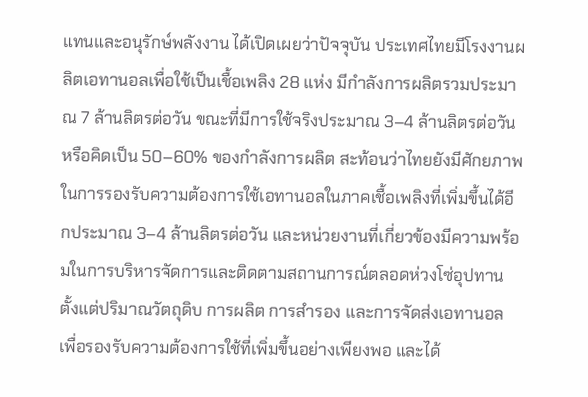แทนและอนุรักษ์พลังงาน ได้เปิดเผยว่าปัจจุบัน ประเทศไทยมีโรงงานผลิตเอทานอลเพื่อใช้เป็นเชื้อเพลิง 28 แห่ง มีกำลังการผลิตรวมประมาณ 7 ล้านลิตรต่อวัน ขณะที่มีการใช้จริงประมาณ 3–4 ล้านลิตรต่อวัน หรือคิดเป็น 50–60% ของกำลังการผลิต สะท้อนว่าไทยยังมีศักยภาพในการรองรับความต้องการใช้เอทานอลในภาคเชื้อเพลิงที่เพิ่มขึ้นได้อีกประมาณ 3–4 ล้านลิตรต่อวัน และหน่วยงานที่เกี่ยวข้องมีความพร้อมในการบริหารจัดการและติดตามสถานการณ์ตลอดห่วงโซ่อุปทาน ตั้งแต่ปริมาณวัตถุดิบ การผลิต การสำรอง และการจัดส่งเอทานอล เพื่อรองรับความต้องการใช้ที่เพิ่มขึ้นอย่างเพียงพอ และได้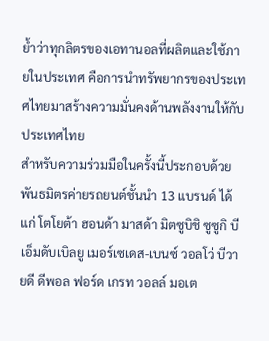ย้ำว่าทุกลิตรของเอทานอลที่ผลิตและใช้ภายในประเทศ คือการนำทรัพยากรของประเทศไทยมาสร้างความมั่นคงด้านพลังงานให้กับประเทศไทย
สำหรับความร่วมมือในครั้งนี้ประกอบด้วยพันธมิตรค่ายรถยนต์ชั้นนำ 13 แบรนด์ ได้แก่ โตโยต้า ฮอนด้า มาสด้า มิตซูบิชิ ซูซูกิ บีเอ็มดับเบิลยู เมอร์เซเดส-เบนซ์ วอลโว่ บีวายดี ดีพอล ฟอร์ด เกรท วอลล์ มอเต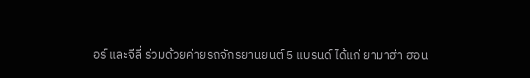อร์ และจีลี่ ร่วมด้วยค่ายรถจักรยานยนต์ 5 แบรนด์ ได้แก่ ยามาฮ่า ฮอน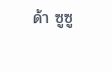ด้า ซูซู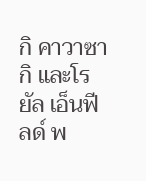กิ คาวาซากิ และโรยัล เอ็นฟีลด์ พ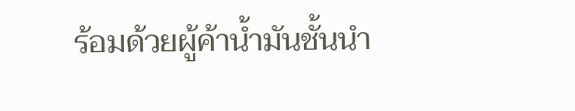ร้อมด้วยผู้ค้าน้ำมันชั้นนำ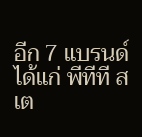อีก 7 แบรนด์ ได้แก่ พีทีที สเต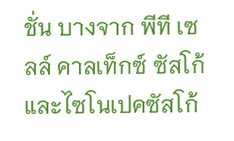ชั่น บางจาก พีที เซลล์ คาลเท็กซ์ ซัสโก้ และไซโนเปคซัสโก้